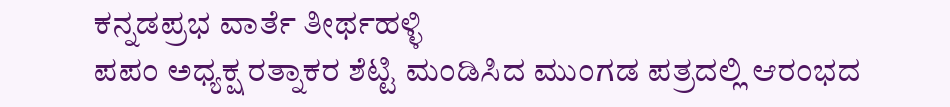ಕನ್ನಡಪ್ರಭ ವಾರ್ತೆ ತೀರ್ಥಹಳ್ಳಿ
ಪಪಂ ಅಧ್ಯಕ್ಷ ರತ್ನಾಕರ ಶೆಟ್ಟಿ ಮಂಡಿಸಿದ ಮುಂಗಡ ಪತ್ರದಲ್ಲಿ ಆರಂಭದ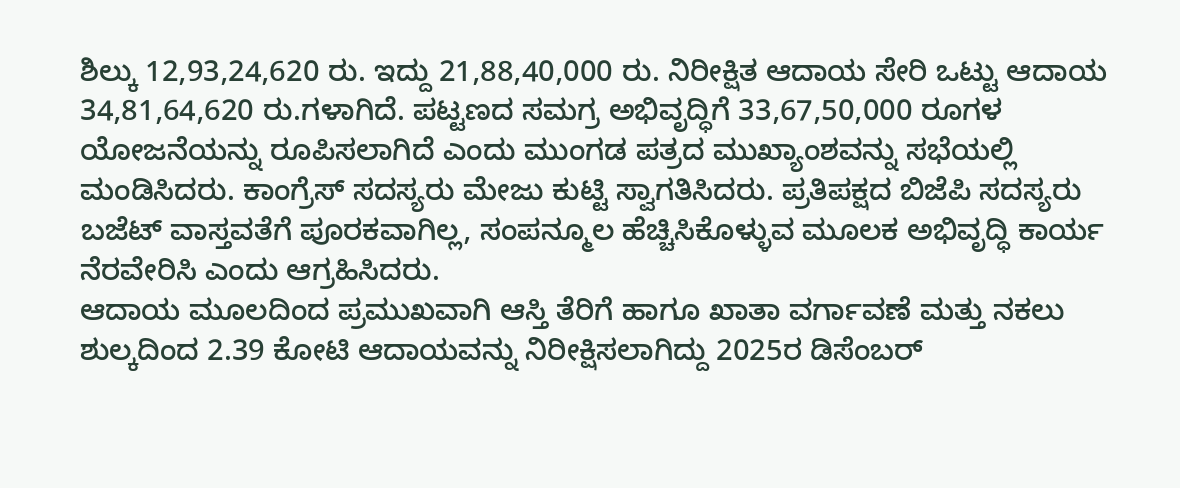ಶಿಲ್ಕು 12,93,24,620 ರು. ಇದ್ದು 21,88,40,000 ರು. ನಿರೀಕ್ಷಿತ ಆದಾಯ ಸೇರಿ ಒಟ್ಟು ಆದಾಯ 34,81,64,620 ರು.ಗಳಾಗಿದೆ. ಪಟ್ಟಣದ ಸಮಗ್ರ ಅಭಿವೃದ್ಧಿಗೆ 33,67,50,000 ರೂಗಳ ಯೋಜನೆಯನ್ನು ರೂಪಿಸಲಾಗಿದೆ ಎಂದು ಮುಂಗಡ ಪತ್ರದ ಮುಖ್ಯಾಂಶವನ್ನು ಸಭೆಯಲ್ಲಿ ಮಂಡಿಸಿದರು. ಕಾಂಗ್ರೆಸ್ ಸದಸ್ಯರು ಮೇಜು ಕುಟ್ಟಿ ಸ್ವಾಗತಿಸಿದರು. ಪ್ರತಿಪಕ್ಷದ ಬಿಜೆಪಿ ಸದಸ್ಯರು ಬಜೆಟ್ ವಾಸ್ತವತೆಗೆ ಪೂರಕವಾಗಿಲ್ಲ, ಸಂಪನ್ಮೂಲ ಹೆಚ್ಚಿಸಿಕೊಳ್ಳುವ ಮೂಲಕ ಅಭಿವೃದ್ಧಿ ಕಾರ್ಯ ನೆರವೇರಿಸಿ ಎಂದು ಆಗ್ರಹಿಸಿದರು.
ಆದಾಯ ಮೂಲದಿಂದ ಪ್ರಮುಖವಾಗಿ ಆಸ್ತಿ ತೆರಿಗೆ ಹಾಗೂ ಖಾತಾ ವರ್ಗಾವಣೆ ಮತ್ತು ನಕಲು ಶುಲ್ಕದಿಂದ 2.39 ಕೋಟಿ ಆದಾಯವನ್ನು ನಿರೀಕ್ಷಿಸಲಾಗಿದ್ದು 2025ರ ಡಿಸೆಂಬರ್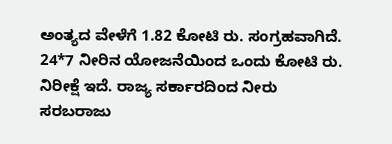ಅಂತ್ಯದ ವೇಳೆಗೆ 1.82 ಕೋಟಿ ರು. ಸಂಗ್ರಹವಾಗಿದೆ. 24*7 ನೀರಿನ ಯೋಜನೆಯಿಂದ ಒಂದು ಕೋಟಿ ರು. ನಿರೀಕ್ಷೆ ಇದೆ. ರಾಜ್ಯ ಸರ್ಕಾರದಿಂದ ನೀರು ಸರಬರಾಜು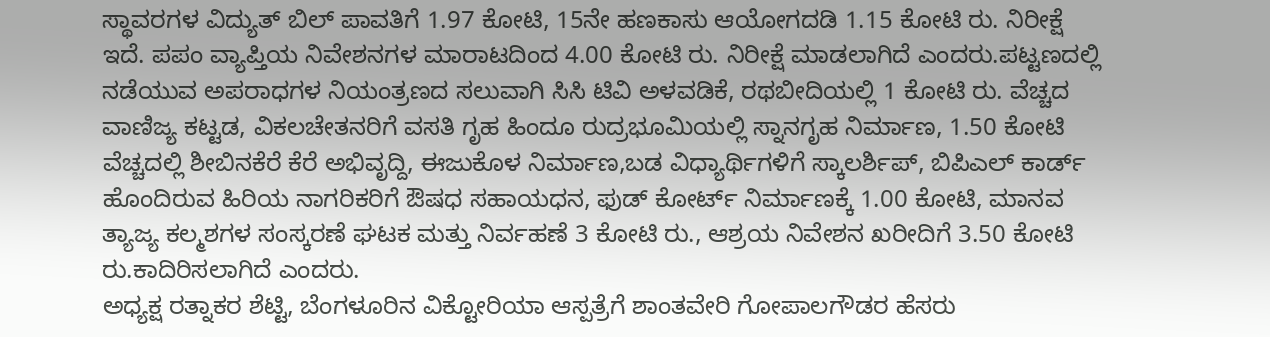ಸ್ಥಾವರಗಳ ವಿದ್ಯುತ್ ಬಿಲ್ ಪಾವತಿಗೆ 1.97 ಕೋಟಿ, 15ನೇ ಹಣಕಾಸು ಆಯೋಗದಡಿ 1.15 ಕೋಟಿ ರು. ನಿರೀಕ್ಷೆ ಇದೆ. ಪಪಂ ವ್ಯಾಪ್ತಿಯ ನಿವೇಶನಗಳ ಮಾರಾಟದಿಂದ 4.00 ಕೋಟಿ ರು. ನಿರೀಕ್ಷೆ ಮಾಡಲಾಗಿದೆ ಎಂದರು.ಪಟ್ಟಣದಲ್ಲಿ ನಡೆಯುವ ಅಪರಾಧಗಳ ನಿಯಂತ್ರಣದ ಸಲುವಾಗಿ ಸಿಸಿ ಟಿವಿ ಅಳವಡಿಕೆ, ರಥಬೀದಿಯಲ್ಲಿ 1 ಕೋಟಿ ರು. ವೆಚ್ಚದ ವಾಣಿಜ್ಯ ಕಟ್ಟಡ, ವಿಕಲಚೇತನರಿಗೆ ವಸತಿ ಗೃಹ ಹಿಂದೂ ರುದ್ರಭೂಮಿಯಲ್ಲಿ ಸ್ನಾನಗೃಹ ನಿರ್ಮಾಣ, 1.50 ಕೋಟಿ ವೆಚ್ಚದಲ್ಲಿ ಶೀಬಿನಕೆರೆ ಕೆರೆ ಅಭಿವೃದ್ದಿ, ಈಜುಕೊಳ ನಿರ್ಮಾಣ,ಬಡ ವಿಧ್ಯಾರ್ಥಿಗಳಿಗೆ ಸ್ಕಾಲರ್ಶಿಪ್, ಬಿಪಿಎಲ್ ಕಾರ್ಡ್ ಹೊಂದಿರುವ ಹಿರಿಯ ನಾಗರಿಕರಿಗೆ ಔಷಧ ಸಹಾಯಧನ, ಫುಡ್ ಕೋರ್ಟ್ ನಿರ್ಮಾಣಕ್ಕೆ 1.00 ಕೋಟಿ, ಮಾನವ ತ್ಯಾಜ್ಯ ಕಲ್ಮಶಗಳ ಸಂಸ್ಕರಣೆ ಘಟಕ ಮತ್ತು ನಿರ್ವಹಣೆ 3 ಕೋಟಿ ರು., ಆಶ್ರಯ ನಿವೇಶನ ಖರೀದಿಗೆ 3.50 ಕೋಟಿ ರು.ಕಾದಿರಿಸಲಾಗಿದೆ ಎಂದರು.
ಅಧ್ಯಕ್ಷ ರತ್ನಾಕರ ಶೆಟ್ಟಿ, ಬೆಂಗಳೂರಿನ ವಿಕ್ಟೋರಿಯಾ ಆಸ್ಪತ್ರೆಗೆ ಶಾಂತವೇರಿ ಗೋಪಾಲಗೌಡರ ಹೆಸರು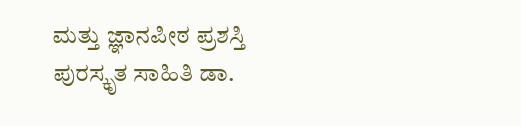ಮತ್ತು ಜ್ಞಾನಪೀಠ ಪ್ರಶಸ್ತಿ ಪುರಸ್ಕೃತ ಸಾಹಿತಿ ಡಾ.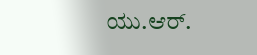ಯು.ಆರ್.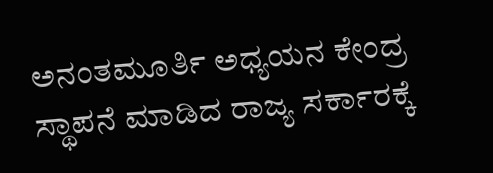ಅನಂತಮೂರ್ತಿ ಅಧ್ಯಯನ ಕೇಂದ್ರ ಸ್ಥಾಪನೆ ಮಾಡಿದ ರಾಜ್ಯ ಸರ್ಕಾರಕ್ಕೆ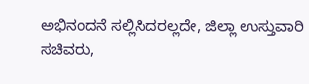ಅಭಿನಂದನೆ ಸಲ್ಲಿಸಿದರಲ್ಲದೇ, ಜಿಲ್ಲಾ ಉಸ್ತುವಾರಿ ಸಚಿವರು,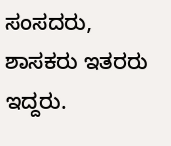ಸಂಸದರು, ಶಾಸಕರು ಇತರರು ಇದ್ದರು.